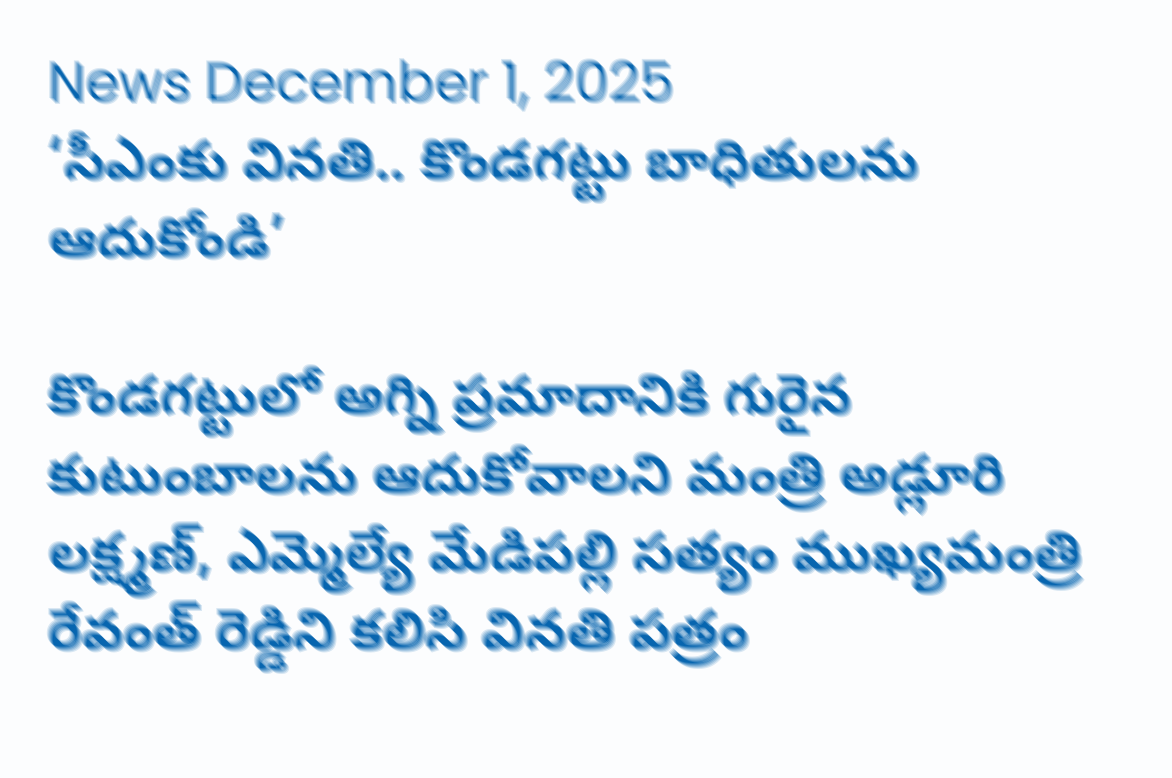News December 1, 2025
‘సీఎంకు వినతి.. కొండగట్టు బాధితులను ఆదుకోండి’

కొండగట్టులో అగ్ని ప్రమాదానికి గురైన కుటుంబాలను ఆదుకోవాలని మంత్రి అడ్లూరి లక్ష్మణ్, ఎమ్మెల్యే మేడిపల్లి సత్యం ముఖ్యమంత్రి రేవంత్ రెడ్డిని కలిసి వినతి పత్రం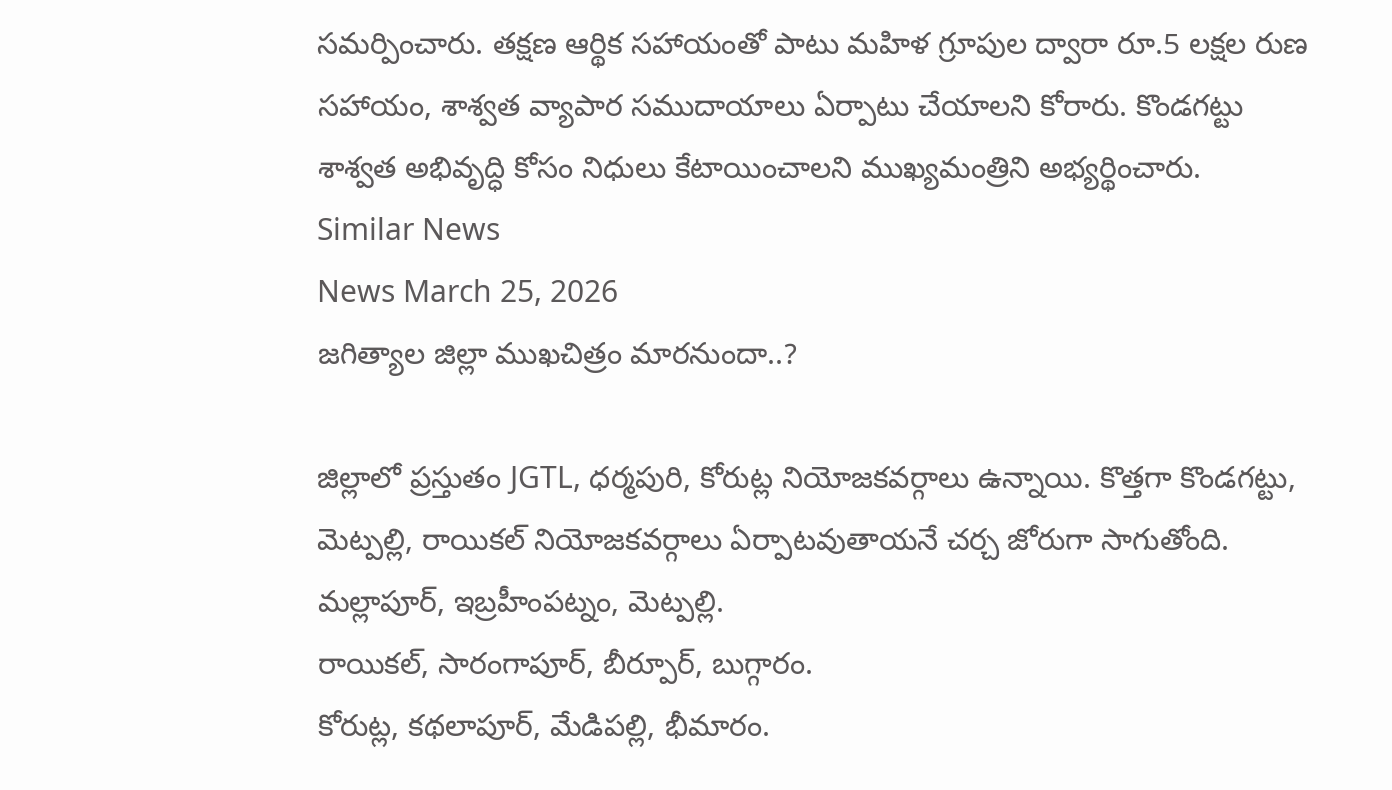సమర్పించారు. తక్షణ ఆర్థిక సహాయంతో పాటు మహిళ గ్రూపుల ద్వారా రూ.5 లక్షల రుణ సహాయం, శాశ్వత వ్యాపార సముదాయాలు ఏర్పాటు చేయాలని కోరారు. కొండగట్టు శాశ్వత అభివృద్ధి కోసం నిధులు కేటాయించాలని ముఖ్యమంత్రిని అభ్యర్థించారు.
Similar News
News March 25, 2026
జగిత్యాల జిల్లా ముఖచిత్రం మారనుందా..?

జిల్లాలో ప్రస్తుతం JGTL, ధర్మపురి, కోరుట్ల నియోజకవర్గాలు ఉన్నాయి. కొత్తగా కొండగట్టు, మెట్పల్లి, రాయికల్ నియోజకవర్గాలు ఏర్పాటవుతాయనే చర్చ జోరుగా సాగుతోంది.
మల్లాపూర్, ఇబ్రహీంపట్నం, మెట్పల్లి.
రాయికల్, సారంగాపూర్, బీర్పూర్, బుగ్గారం.
కోరుట్ల, కథలాపూర్, మేడిపల్లి, భీమారం.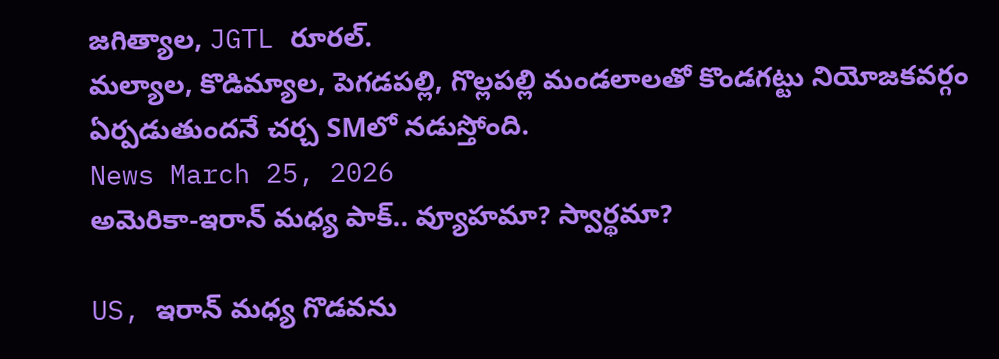జగిత్యాల, JGTL రూరల్.
మల్యాల, కొడిమ్యాల, పెగడపల్లి, గొల్లపల్లి మండలాలతో కొండగట్టు నియోజకవర్గం ఏర్పడుతుందనే చర్చ SMలో నడుస్తోంది.
News March 25, 2026
అమెరికా-ఇరాన్ మధ్య పాక్.. వ్యూహమా? స్వార్థమా?

US, ఇరాన్ మధ్య గొడవను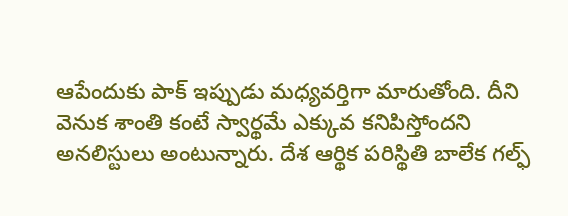ఆపేందుకు పాక్ ఇప్పుడు మధ్యవర్తిగా మారుతోంది. దీని వెనుక శాంతి కంటే స్వార్థమే ఎక్కువ కనిపిస్తోందని అనలిస్టులు అంటున్నారు. దేశ ఆర్థిక పరిస్థితి బాలేక గల్ఫ్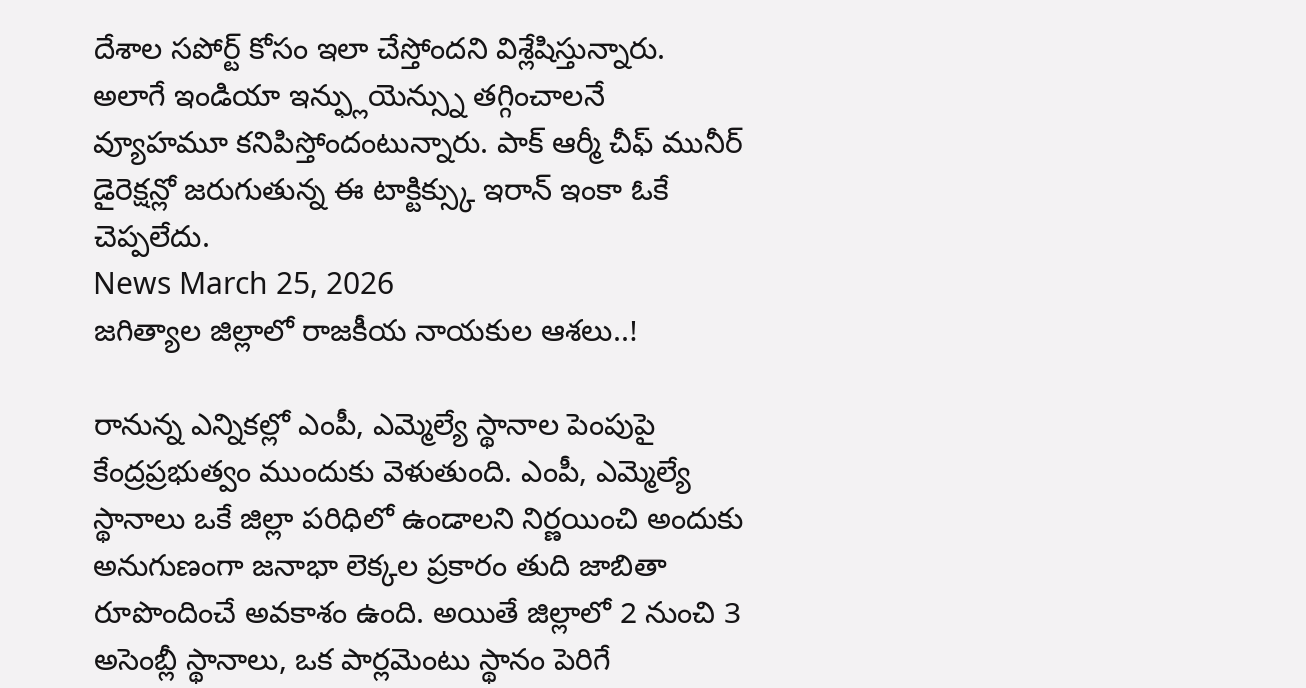దేశాల సపోర్ట్ కోసం ఇలా చేస్తోందని విశ్లేషిస్తున్నారు. అలాగే ఇండియా ఇన్ఫ్లుయెన్స్ను తగ్గించాలనే వ్యూహమూ కనిపిస్తోందంటున్నారు. పాక్ ఆర్మీ చీఫ్ మునీర్ డైరెక్షన్లో జరుగుతున్న ఈ టాక్టిక్స్కు ఇరాన్ ఇంకా ఓకే చెప్పలేదు.
News March 25, 2026
జగిత్యాల జిల్లాలో రాజకీయ నాయకుల ఆశలు..!

రానున్న ఎన్నికల్లో ఎంపీ, ఎమ్మెల్యే స్థానాల పెంపుపై కేంద్రప్రభుత్వం ముందుకు వెళుతుంది. ఎంపీ, ఎమ్మెల్యే స్థానాలు ఒకే జిల్లా పరిధిలో ఉండాలని నిర్ణయించి అందుకు అనుగుణంగా జనాభా లెక్కల ప్రకారం తుది జాబితా రూపొందించే అవకాశం ఉంది. అయితే జిల్లాలో 2 నుంచి 3 అసెంబ్లీ స్థానాలు, ఒక పార్లమెంటు స్థానం పెరిగే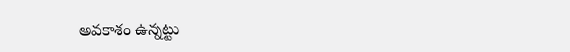అవకాశం ఉన్నట్టు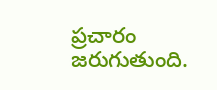ప్రచారం జరుగుతుంది.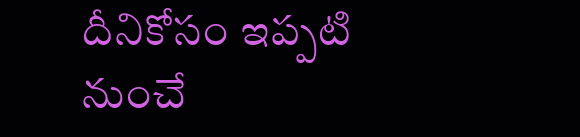దీనికోసం ఇప్పటి నుంచే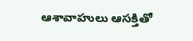ఆశావాహులు ఆసక్తితో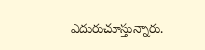ఎదురుచూస్తున్నారు.